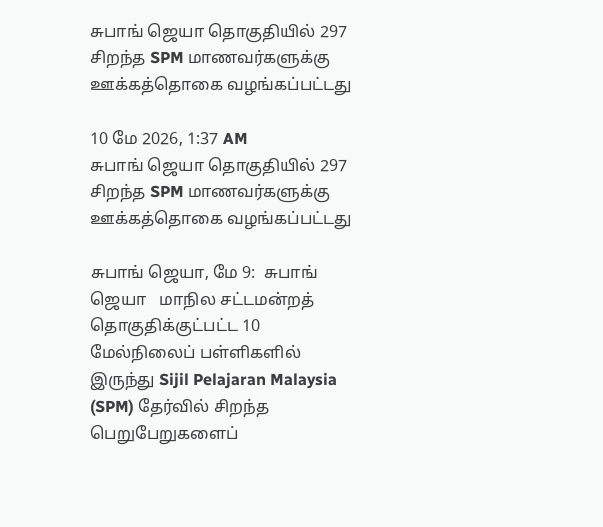சுபாங் ஜெயா தொகுதியில் 297 சிறந்த SPM மாணவர்களுக்கு ஊக்கத்தொகை வழங்கப்பட்டது

10 மே 2026, 1:37 AM
சுபாங் ஜெயா தொகுதியில் 297 சிறந்த SPM மாணவர்களுக்கு ஊக்கத்தொகை வழங்கப்பட்டது

சுபாங் ஜெயா, மே 9:  சுபாங் ஜெயா   மாநில சட்டமன்றத் தொகுதிக்குட்பட்ட 10 மேல்நிலைப் பள்ளிகளில் இருந்து Sijil Pelajaran Malaysia (SPM) தேர்வில் சிறந்த பெறுபேறுகளைப்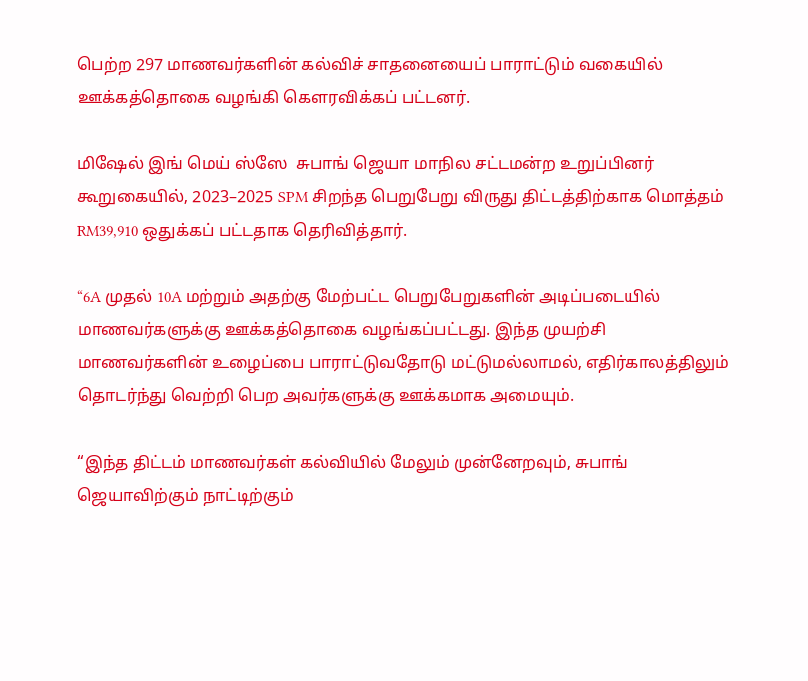பெற்ற 297 மாணவர்களின் கல்விச் சாதனையைப் பாராட்டும் வகையில் ஊக்கத்தொகை வழங்கி கௌரவிக்கப் பட்டனர்.

மிஷேல் இங் மெய் ஸ்ஸே  சுபாங் ஜெயா மாநில சட்டமன்ற உறுப்பினர் கூறுகையில், 2023–2025 SPM சிறந்த பெறுபேறு விருது திட்டத்திற்காக மொத்தம் RM39,910 ஒதுக்கப் பட்டதாக தெரிவித்தார்.

“6A முதல் 10A மற்றும் அதற்கு மேற்பட்ட பெறுபேறுகளின் அடிப்படையில் மாணவர்களுக்கு ஊக்கத்தொகை வழங்கப்பட்டது. இந்த முயற்சி மாணவர்களின் உழைப்பை பாராட்டுவதோடு மட்டுமல்லாமல், எதிர்காலத்திலும் தொடர்ந்து வெற்றி பெற அவர்களுக்கு ஊக்கமாக அமையும்.

“இந்த திட்டம் மாணவர்கள் கல்வியில் மேலும் முன்னேறவும், சுபாங் ஜெயாவிற்கும் நாட்டிற்கும்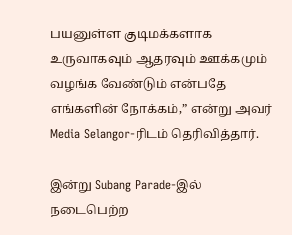பயனுள்ள குடிமக்களாக உருவாகவும் ஆதரவும் ஊக்கமும் வழங்க வேண்டும் என்பதே எங்களின் நோக்கம்,” என்று அவர் Media Selangor-ரிடம் தெரிவித்தார்.

இன்று Subang Parade-இல் நடைபெற்ற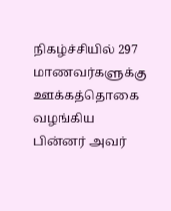நிகழ்ச்சியில் 297 மாணவர்களுக்கு ஊக்கத்தொகை வழங்கிய பின்னர் அவர்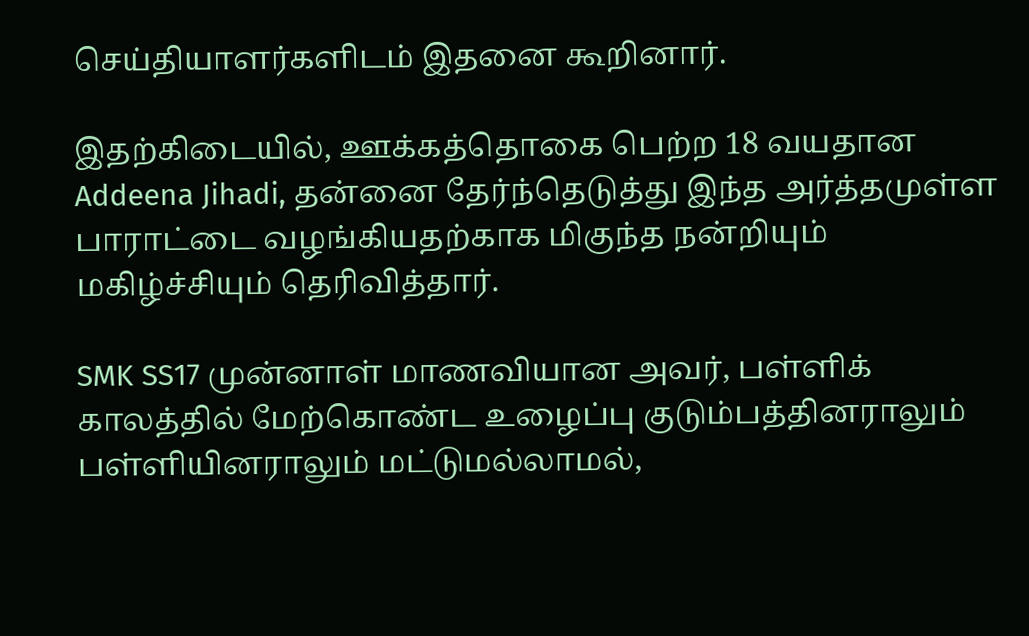செய்தியாளர்களிடம் இதனை கூறினார்.

இதற்கிடையில், ஊக்கத்தொகை பெற்ற 18 வயதான Addeena Jihadi, தன்னை தேர்ந்தெடுத்து இந்த அர்த்தமுள்ள பாராட்டை வழங்கியதற்காக மிகுந்த நன்றியும் மகிழ்ச்சியும் தெரிவித்தார்.

SMK SS17 முன்னாள் மாணவியான அவர், பள்ளிக் காலத்தில் மேற்கொண்ட உழைப்பு குடும்பத்தினராலும் பள்ளியினராலும் மட்டுமல்லாமல்,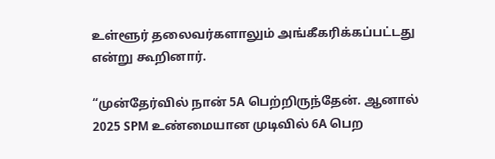உள்ளூர் தலைவர்களாலும் அங்கீகரிக்கப்பட்டது என்று கூறினார்.

“முன்தேர்வில் நான் 5A பெற்றிருந்தேன். ஆனால் 2025 SPM உண்மையான முடிவில் 6A பெற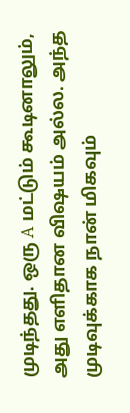முடிந்தது. ஒரு A மட்டும் கூடினாலும், அது எளிதான விஷயம் அல்ல. அந்த முடிவுக்காக நான் மிகவும்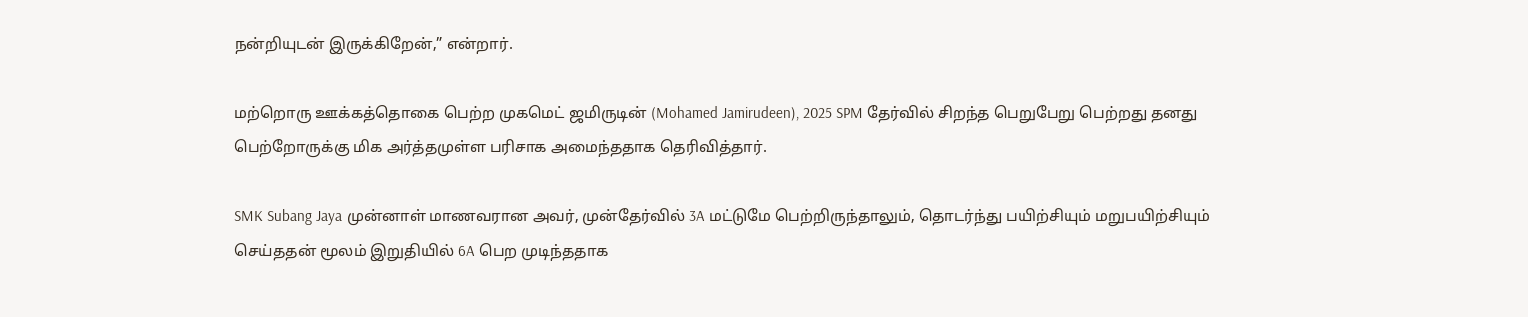நன்றியுடன் இருக்கிறேன்,” என்றார்.

மற்றொரு ஊக்கத்தொகை பெற்ற முகமெட் ஜமிருடின் (Mohamed Jamirudeen), 2025 SPM தேர்வில் சிறந்த பெறுபேறு பெற்றது தனது பெற்றோருக்கு மிக அர்த்தமுள்ள பரிசாக அமைந்ததாக தெரிவித்தார்.

SMK Subang Jaya முன்னாள் மாணவரான அவர், முன்தேர்வில் 3A மட்டுமே பெற்றிருந்தாலும், தொடர்ந்து பயிற்சியும் மறுபயிற்சியும் செய்ததன் மூலம் இறுதியில் 6A பெற முடிந்ததாக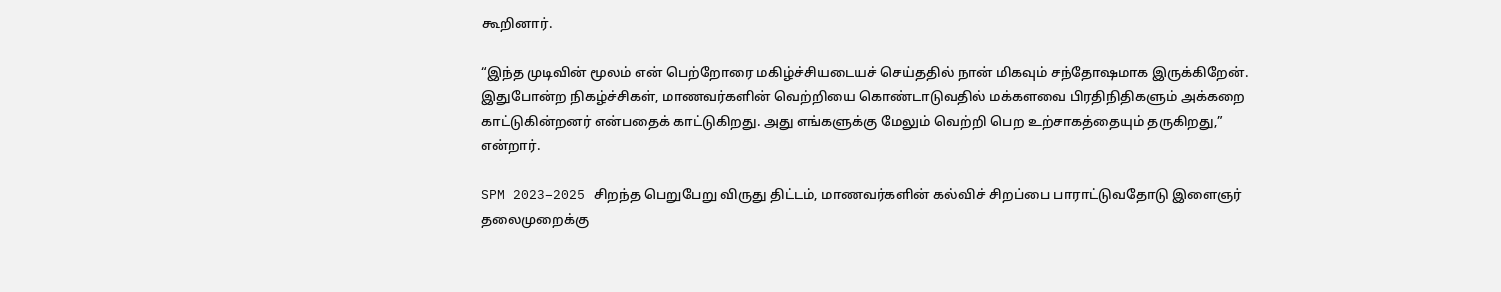கூறினார்.

“இந்த முடிவின் மூலம் என் பெற்றோரை மகிழ்ச்சியடையச் செய்ததில் நான் மிகவும் சந்தோஷமாக இருக்கிறேன். இதுபோன்ற நிகழ்ச்சிகள், மாணவர்களின் வெற்றியை கொண்டாடுவதில் மக்களவை பிரதிநிதிகளும் அக்கறை காட்டுகின்றனர் என்பதைக் காட்டுகிறது. அது எங்களுக்கு மேலும் வெற்றி பெற உற்சாகத்தையும் தருகிறது,” என்றார்.

SPM 2023–2025 சிறந்த பெறுபேறு விருது திட்டம், மாணவர்களின் கல்விச் சிறப்பை பாராட்டுவதோடு இளைஞர் தலைமுறைக்கு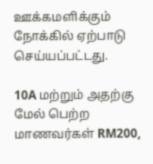ஊக்கமளிக்கும் நோக்கில் ஏற்பாடு செய்யப்பட்டது.

10A மற்றும் அதற்கு மேல் பெற்ற மாணவர்கள் RM200,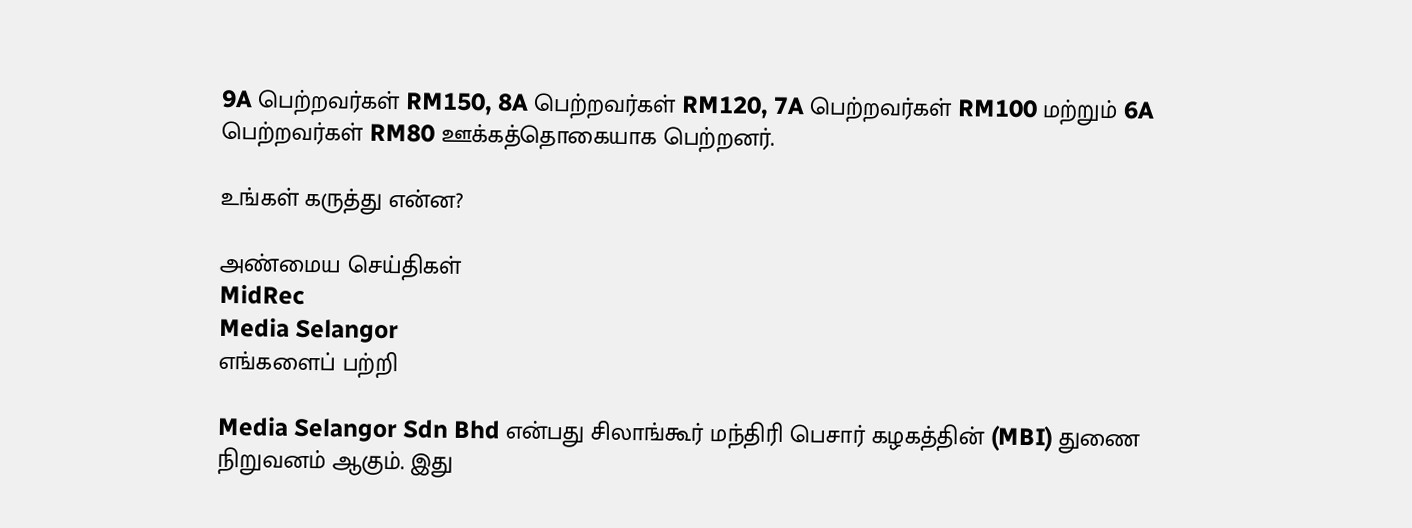9A பெற்றவர்கள் RM150, 8A பெற்றவர்கள் RM120, 7A பெற்றவர்கள் RM100 மற்றும் 6A பெற்றவர்கள் RM80 ஊக்கத்தொகையாக பெற்றனர்.

உங்கள் கருத்து என்ன?

அண்மைய செய்திகள்
MidRec
Media Selangor
எங்களைப் பற்றி

Media Selangor Sdn Bhd என்பது சிலாங்கூர் மந்திரி பெசார் கழகத்தின் (MBI) துணை நிறுவனம் ஆகும். இது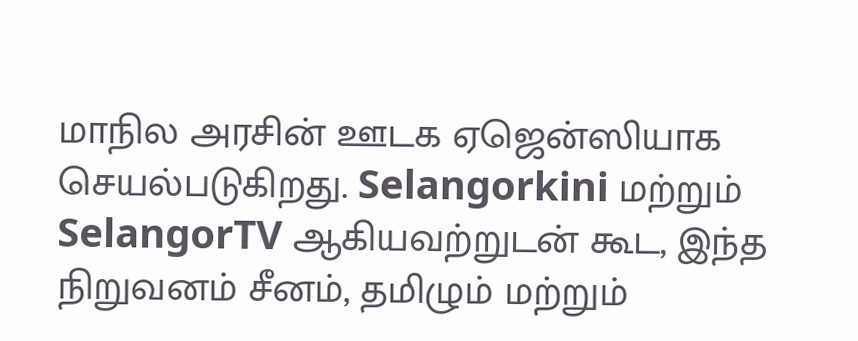மாநில அரசின் ஊடக ஏஜென்ஸியாக செயல்படுகிறது. Selangorkini மற்றும் SelangorTV ஆகியவற்றுடன் கூட, இந்த நிறுவனம் சீனம், தமிழும் மற்றும்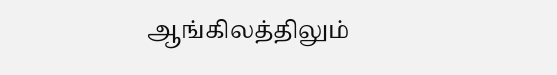ஆங்கிலத்திலும்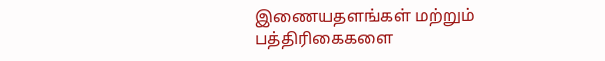இணையதளங்கள் மற்றும் பத்திரிகைகளை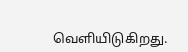வெளியிடுகிறது.